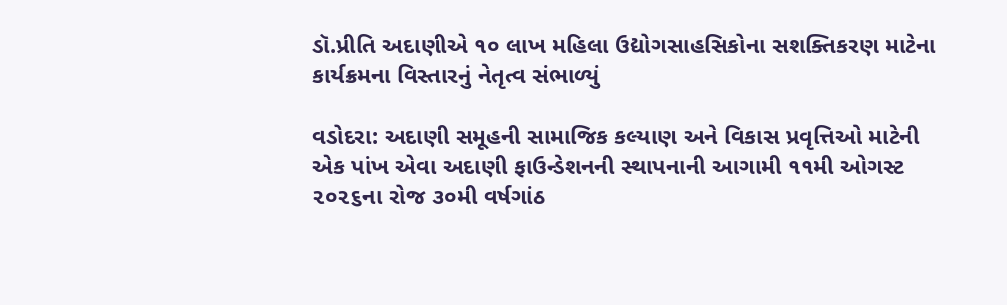ડૉ.પ્રીતિ અદાણીએ ૧૦ લાખ મહિલા ઉદ્યોગસાહસિકોના સશક્તિકરણ માટેના કાર્યક્રમના વિસ્તારનું નેતૃત્વ સંભાળ્યું

વડોદરા: અદાણી સમૂહની સામાજિક કલ્યાણ અને વિકાસ પ્રવૃત્તિઓ માટેની એક પાંખ એવા અદાણી ફાઉન્ડેશનની સ્થાપનાની આગામી ૧૧મી ઓગસ્ટ ૨૦૨૬ના રોજ ૩૦મી વર્ષગાંઠ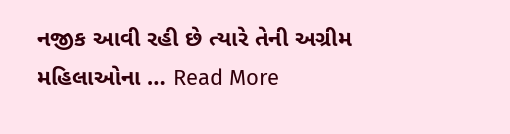નજીક આવી રહી છે ત્યારે તેની અગ્રીમ મહિલાઓના … Read More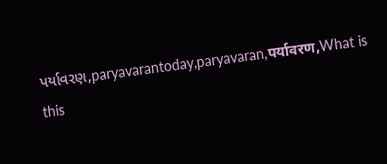પર્યાવરણ,paryavarantoday,paryavaran,पर्यावरण,What is this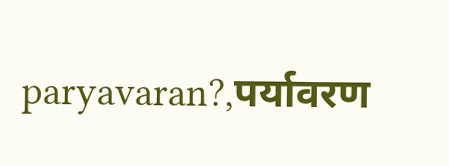paryavaran?,पर्यावरण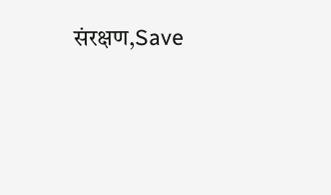संरक्षण,Save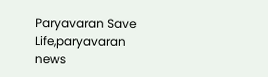Paryavaran Save Life,paryavaran news